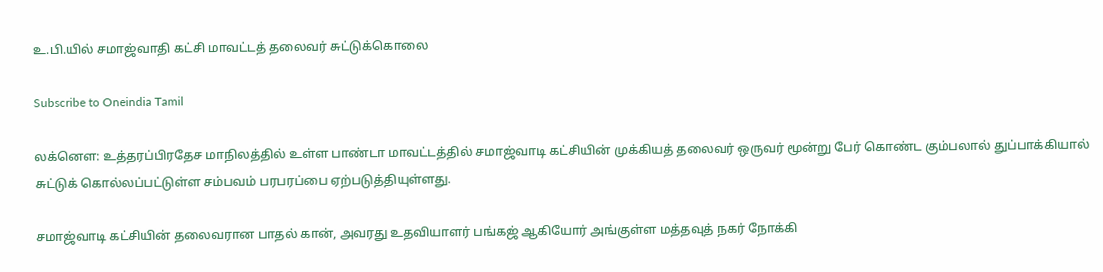உ.பி.யில் சமாஜ்வாதி கட்சி மாவட்டத் தலைவர் சுட்டுக்கொலை

Subscribe to Oneindia Tamil

லக்னௌ: உத்தரப்பிரதேச மாநிலத்தில் உள்ள பாண்டா மாவட்டத்தில் சமாஜ்வாடி கட்சியின் முக்கியத் தலைவர் ஒருவர் மூன்று பேர் கொண்ட கும்பலால் துப்பாக்கியால் சுட்டுக் கொல்லப்பட்டுள்ள சம்பவம் பரபரப்பை ஏற்படுத்தியுள்ளது.

சமாஜ்வாடி கட்சியின் தலைவரான பாதல் கான், அவரது உதவியாளர் பங்கஜ் ஆகியோர் அங்குள்ள மத்தவுத் நகர் நோக்கி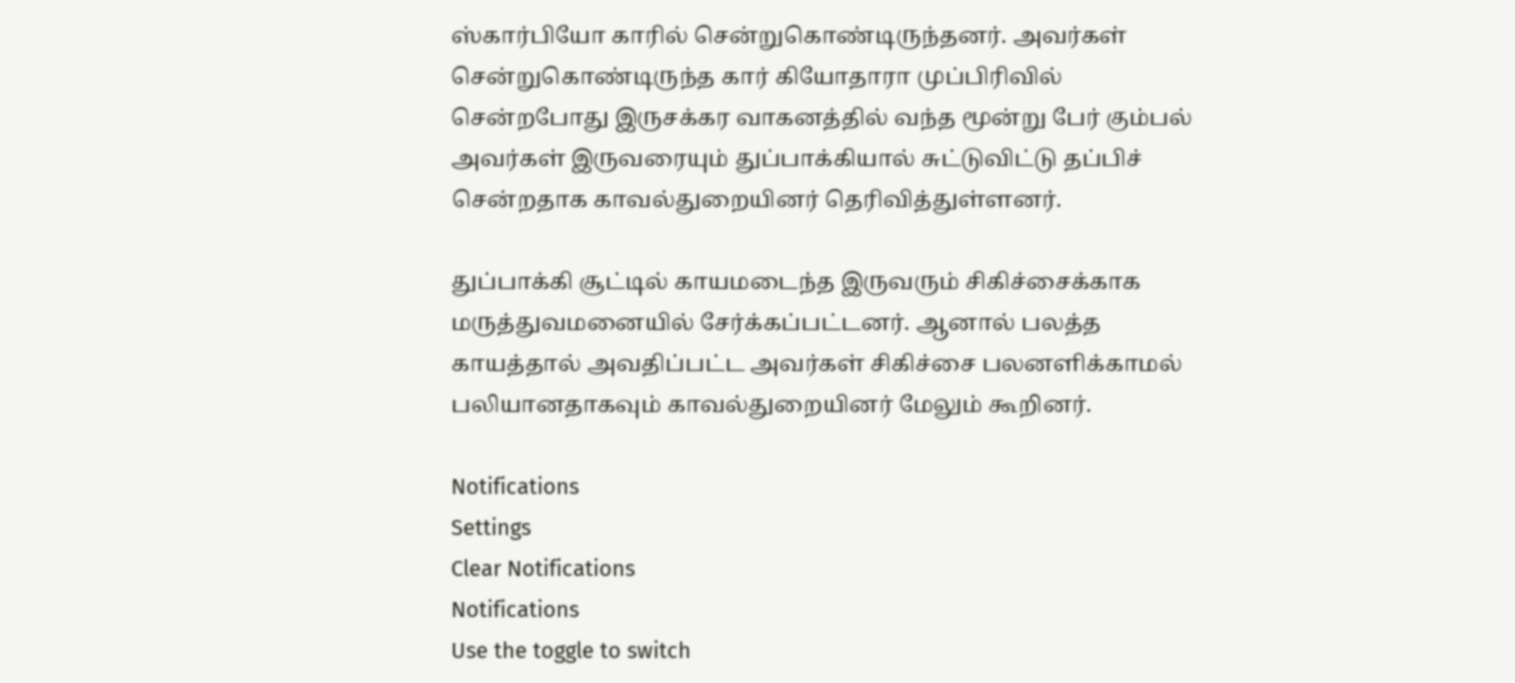ஸ்கார்பியோ காரில் சென்றுகொண்டிருந்தனர். அவர்கள் சென்றுகொண்டிருந்த கார் கியோதாரா முப்பிரிவில் சென்றபோது இருசக்கர வாகனத்தில் வந்த மூன்று பேர் கும்பல் அவர்கள் இருவரையும் துப்பாக்கியால் சுட்டுவிட்டு தப்பிச் சென்றதாக காவல்துறையினர் தெரிவித்துள்ளனர்.

துப்பாக்கி சூட்டில் காயமடைந்த இருவரும் சிகிச்சைக்காக மருத்துவமனையில் சேர்க்கப்பட்டனர். ஆனால் பலத்த காயத்தால் அவதிப்பட்ட அவர்கள் சிகிச்சை பலனளிக்காமல் பலியானதாகவும் காவல்துறையினர் மேலும் கூறினர்.

Notifications
Settings
Clear Notifications
Notifications
Use the toggle to switch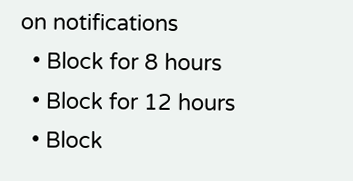on notifications
  • Block for 8 hours
  • Block for 12 hours
  • Block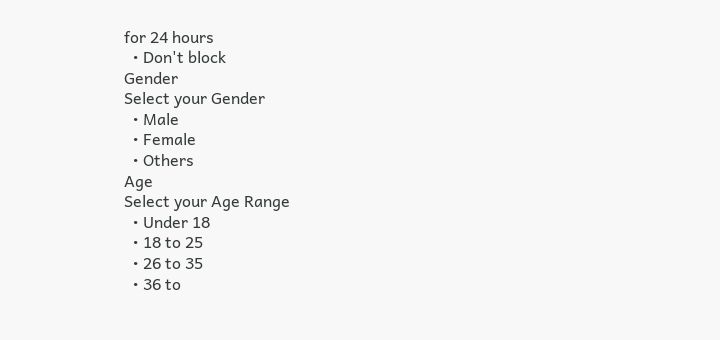for 24 hours
  • Don't block
Gender
Select your Gender
  • Male
  • Female
  • Others
Age
Select your Age Range
  • Under 18
  • 18 to 25
  • 26 to 35
  • 36 to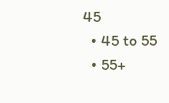45
  • 45 to 55
  • 55+